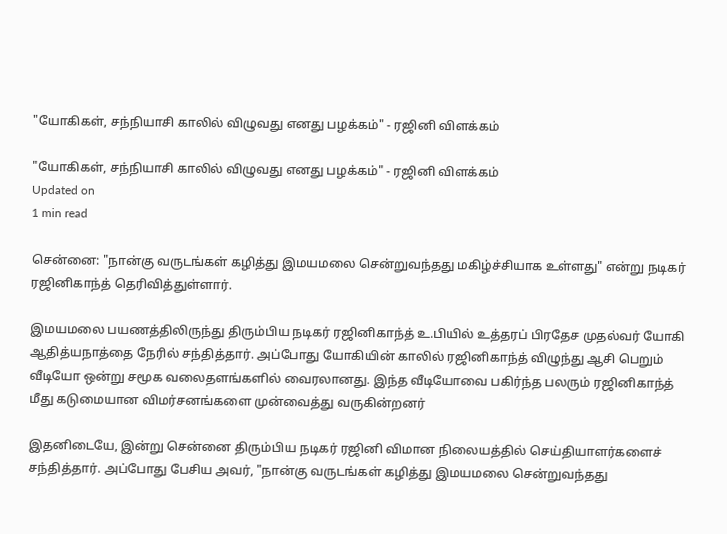"யோகிகள், சந்நியாசி காலில் விழுவது எனது பழக்கம்" - ரஜினி விளக்கம்

"யோகிகள், சந்நியாசி காலில் விழுவது எனது பழக்கம்" - ரஜினி விளக்கம்
Updated on
1 min read

சென்னை: "நான்கு வருடங்கள் கழித்து இமயமலை சென்றுவந்தது மகிழ்ச்சியாக உள்ளது" என்று நடிகர் ரஜினிகாந்த் தெரிவித்துள்ளார்.

இமயமலை பயணத்திலிருந்து திரும்பிய நடிகர் ரஜினிகாந்த் உ.பியில் உத்தரப் பிரதேச முதல்வர் யோகி ஆதித்யநாத்தை நேரில் சந்தித்தார். அப்போது யோகியின் காலில் ரஜினிகாந்த் விழுந்து ஆசி பெறும் வீடியோ ஒன்று சமூக வலைதளங்களில் வைரலானது. இந்த வீடியோவை பகிர்ந்த பலரும் ரஜினிகாந்த் மீது கடுமையான விமர்சனங்களை முன்வைத்து வருகின்றனர்

இதனிடையே, இன்று சென்னை திரும்பிய நடிகர் ரஜினி விமான நிலையத்தில் செய்தியாளர்களைச் சந்தித்தார். அப்போது பேசிய அவர், "நான்கு வருடங்கள் கழித்து இமயமலை சென்றுவந்தது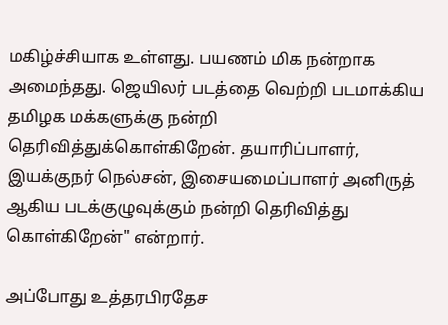மகிழ்ச்சியாக உள்ளது. பயணம் மிக நன்றாக அமைந்தது. ஜெயிலர் படத்தை வெற்றி படமாக்கிய தமிழக மக்களுக்கு நன்றி தெரிவித்துக்கொள்கிறேன். தயாரிப்பாளர், இயக்குநர் நெல்சன், இசையமைப்பாளர் அனிருத் ஆகிய படக்குழுவுக்கும் நன்றி தெரிவித்து கொள்கிறேன்" என்றார்.

அப்போது உத்தரபிரதேச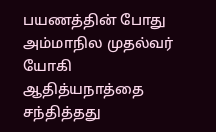பயணத்தின் போது அம்மாநில முதல்வர் யோகி ஆதித்யநாத்தை சந்தித்தது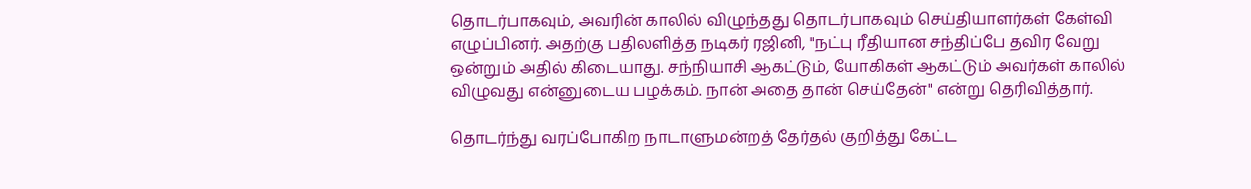தொடர்பாகவும், அவரின் காலில் விழுந்தது தொடர்பாகவும் செய்தியாளர்கள் கேள்வி எழுப்பினர். அதற்கு பதிலளித்த நடிகர் ரஜினி, "நட்பு ரீதியான சந்திப்பே தவிர வேறு ஒன்றும் அதில் கிடையாது. சந்நியாசி ஆகட்டும், யோகிகள் ஆகட்டும் அவர்கள் காலில் விழுவது என்னுடைய பழக்கம். நான் அதை தான் செய்தேன்" என்று தெரிவித்தார்.

தொடர்ந்து வரப்போகிற நாடாளுமன்றத் தேர்தல் குறித்து கேட்ட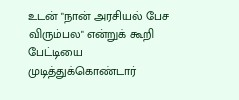உடன் "நான் அரசியல் பேச விரும்பல" என்றுக் கூறி பேட்டியை முடித்துக்கொண்டார்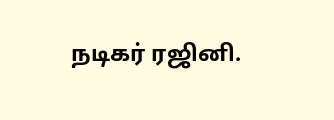நடிகர் ரஜினி.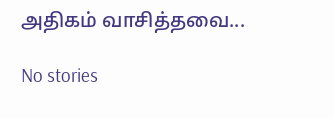அதிகம் வாசித்தவை...

No stories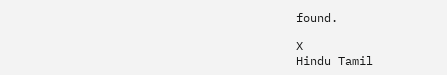found.

X
Hindu Tamil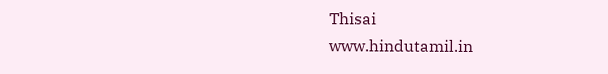Thisai
www.hindutamil.in